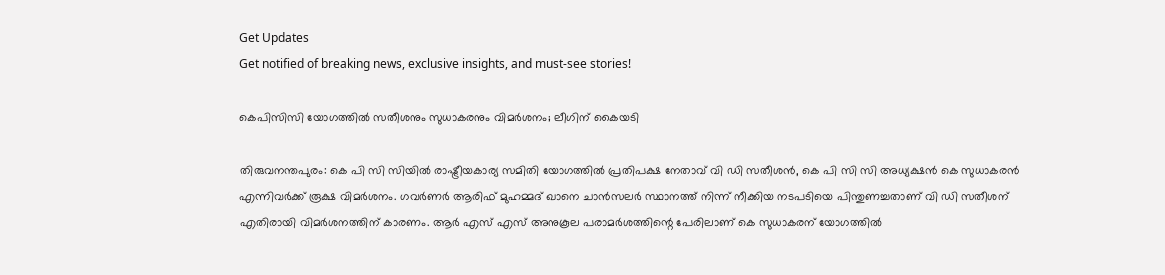Get Updates
Get notified of breaking news, exclusive insights, and must-see stories!

കെപിസിസി യോഗത്തില്‍ സതീശനും സുധാകരനും വിമര്‍ശനം; ലീഗിന് കൈയടി

തിരുവനന്തപുരം: കെ പി സി സിയില്‍ രാഷ്ട്രീയകാര്യ സമിതി യോഗത്തില്‍ പ്രതിപക്ഷ നേതാവ് വി ഡി സതീശന്‍, കെ പി സി സി അധ്യക്ഷന്‍ കെ സുധാകരന്‍ എന്നിവര്‍ക്ക് രൂക്ഷ വിമര്‍ശനം. ഗവര്‍ണര്‍ ആരിഫ് മുഹമ്മദ് ഖാനെ ചാന്‍സലര്‍ സ്ഥാനത്ത് നിന്ന് നീക്കിയ നടപടിയെ പിന്തുണച്ചതാണ് വി ഡി സതീശന് എതിരായി വിമര്‍ശനത്തിന് കാരണം. ആര്‍ എസ് എസ് അനുകൂല പരാമര്‍ശത്തിന്റെ പേരിലാണ് കെ സുധാകരന് യോഗത്തില്‍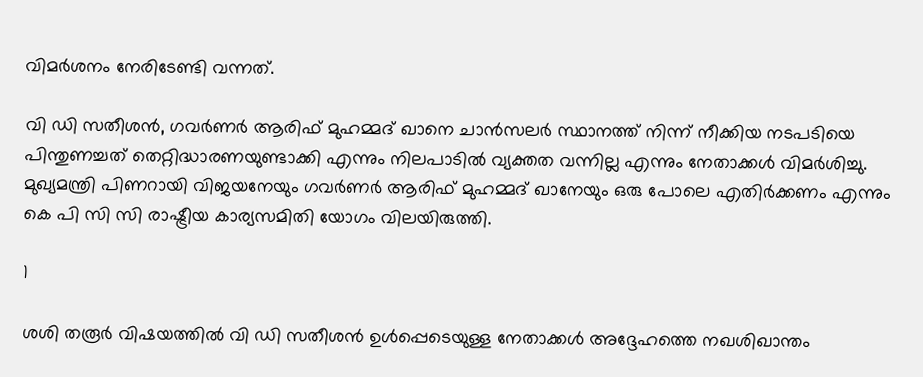വിമര്‍ശനം നേരിടേണ്ടി വന്നത്.

വി ഡി സതീശന്‍, ഗവര്‍ണര്‍ ആരിഫ് മുഹമ്മദ് ഖാനെ ചാന്‍സലര്‍ സ്ഥാനത്ത് നിന്ന് നീക്കിയ നടപടിയെ പിന്തുണച്ചത് തെറ്റിദ്ധാരണയുണ്ടാക്കി എന്നും നിലപാടില്‍ വ്യക്തത വന്നില്ല എന്നും നേതാക്കള്‍ വിമര്‍ശിച്ചു. മുഖ്യമന്ത്രി പിണറായി വിജയനേയും ഗവര്‍ണര്‍ ആരിഫ് മുഹമ്മദ് ഖാനേയും ഒരു പോലെ എതിര്‍ക്കണം എന്നും കെ പി സി സി രാഷ്ട്രീയ കാര്യസമിതി യോഗം വിലയിരുത്തി.

1

ശശി തരൂര്‍ വിഷയത്തില്‍ വി ഡി സതീശന്‍ ഉള്‍പ്പെടെയുള്ള നേതാക്കള്‍ അദ്ദേഹത്തെ നഖശിഖാന്തം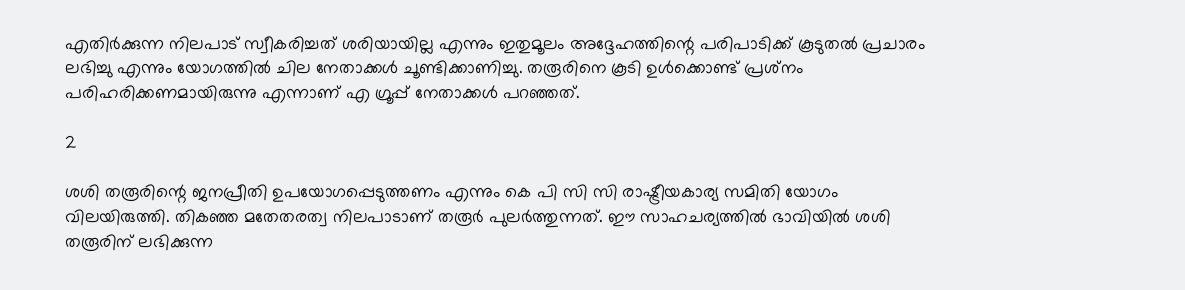എതിര്‍ക്കുന്ന നിലപാട് സ്വീകരിച്ചത് ശരിയായില്ല എന്നും ഇതുമൂലം അദ്ദേഹത്തിന്റെ പരിപാടിക്ക് കൂടുതല്‍ പ്രചാരം ലഭിച്ചു എന്നും യോഗത്തില്‍ ചില നേതാക്കള്‍ ചൂണ്ടിക്കാണിച്ചു. തരൂരിനെ കൂടി ഉള്‍ക്കൊണ്ട് പ്രശ്‌നം പരിഹരിക്കണമായിരുന്നു എന്നാണ് എ ഗ്രൂപ്പ് നേതാക്കള്‍ പറഞ്ഞത്.

2

ശശി തരൂരിന്റെ ജനപ്രീതി ഉപയോഗപ്പെടുത്തണം എന്നും കെ പി സി സി രാഷ്ട്രീയകാര്യ സമിതി യോഗം വിലയിരുത്തി. തികഞ്ഞ മതേതരത്വ നിലപാടാണ് തരൂര്‍ പുലര്‍ത്തുന്നത്. ഈ സാഹചര്യത്തില്‍ ഭാവിയില്‍ ശശി തരൂരിന് ലഭിക്കുന്ന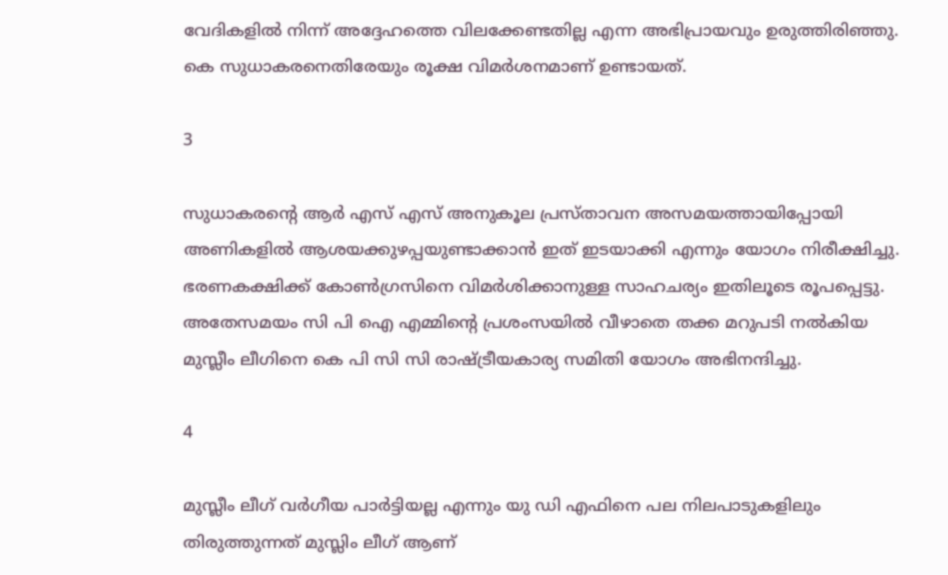വേദികളില്‍ നിന്ന് അദ്ദേഹത്തെ വിലക്കേണ്ടതില്ല എന്ന അഭിപ്രായവും ഉരുത്തിരിഞ്ഞു. കെ സുധാകരനെതിരേയും രൂക്ഷ വിമര്‍ശനമാണ് ഉണ്ടായത്.

3

സുധാകരന്റെ ആര്‍ എസ് എസ് അനുകൂല പ്രസ്താവന അസമയത്തായിപ്പോയി അണികളില്‍ ആശയക്കുഴപ്പയുണ്ടാക്കാന്‍ ഇത് ഇടയാക്കി എന്നും യോഗം നിരീക്ഷിച്ചു. ഭരണകക്ഷിക്ക് കോണ്‍ഗ്രസിനെ വിമര്‍ശിക്കാനുള്ള സാഹചര്യം ഇതിലൂടെ രൂപപ്പെട്ടു. അതേസമയം സി പി ഐ എമ്മിന്റെ പ്രശംസയില്‍ വീഴാതെ തക്ക മറുപടി നല്‍കിയ മുസ്ലീം ലീഗിനെ കെ പി സി സി രാഷ്ട്രീയകാര്യ സമിതി യോഗം അഭിനന്ദിച്ചു.

4

മുസ്ലീം ലീഗ് വര്‍ഗീയ പാര്‍ട്ടിയല്ല എന്നും യു ഡി എഫിനെ പല നിലപാടുകളിലും തിരുത്തുന്നത് മുസ്ലിം ലീഗ് ആണ്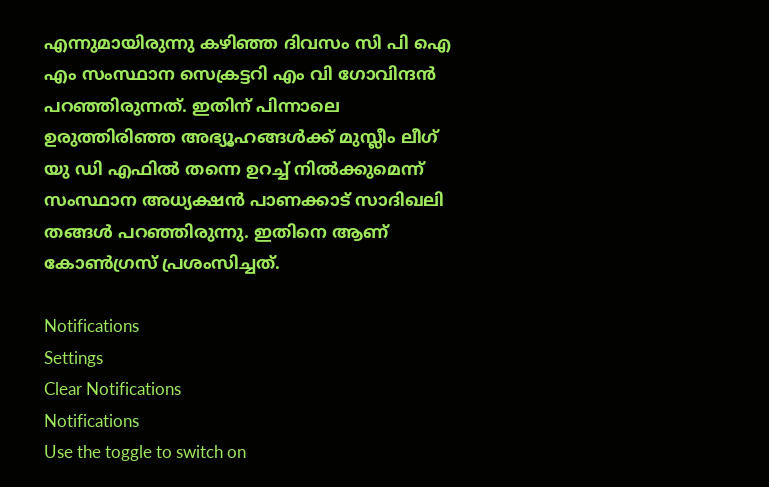എന്നുമായിരുന്നു കഴിഞ്ഞ ദിവസം സി പി ഐ എം സംസ്ഥാന സെക്രട്ടറി എം വി ഗോവിന്ദന്‍ പറഞ്ഞിരുന്നത്. ഇതിന് പിന്നാലെ ഉരുത്തിരിഞ്ഞ അഭ്യൂഹങ്ങള്‍ക്ക് മുസ്ലീം ലീഗ് യു ഡി എഫില്‍ തന്നെ ഉറച്ച് നില്‍ക്കുമെന്ന് സംസ്ഥാന അധ്യക്ഷന്‍ പാണക്കാട് സാദിഖലി തങ്ങള്‍ പറഞ്ഞിരുന്നു. ഇതിനെ ആണ് കോണ്‍ഗ്രസ് പ്രശംസിച്ചത്.

Notifications
Settings
Clear Notifications
Notifications
Use the toggle to switch on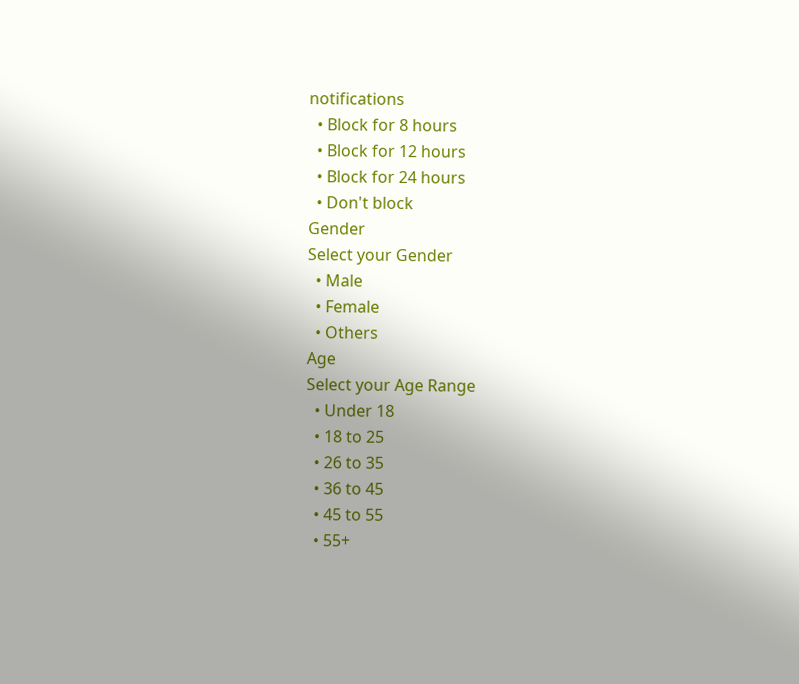notifications
  • Block for 8 hours
  • Block for 12 hours
  • Block for 24 hours
  • Don't block
Gender
Select your Gender
  • Male
  • Female
  • Others
Age
Select your Age Range
  • Under 18
  • 18 to 25
  • 26 to 35
  • 36 to 45
  • 45 to 55
  • 55+